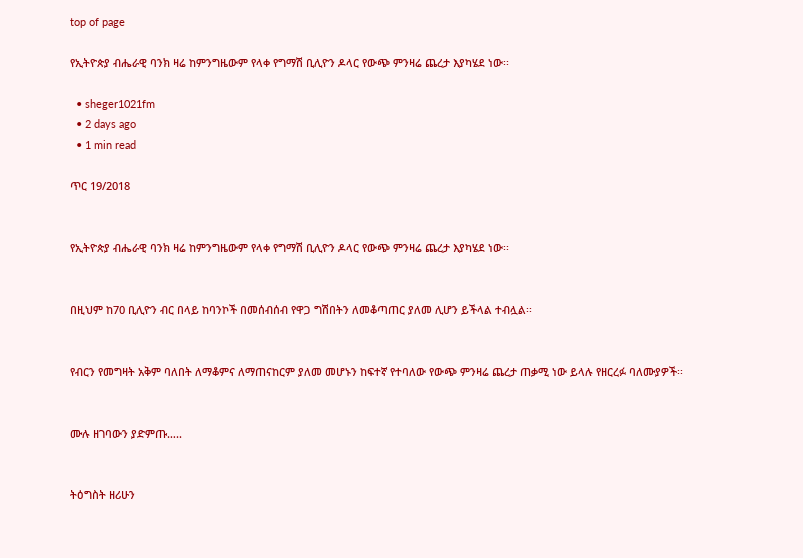top of page

የኢትዮጵያ ብሔራዊ ባንክ ዛሬ ከምንግዜውም የላቀ የግማሽ ቢሊዮን ዶላር የውጭ ምንዛሬ ጨረታ እያካሄደ ነው፡፡

  • sheger1021fm
  • 2 days ago
  • 1 min read

ጥር 19/2018


የኢትዮጵያ ብሔራዊ ባንክ ዛሬ ከምንግዜውም የላቀ የግማሽ ቢሊዮን ዶላር የውጭ ምንዛሬ ጨረታ እያካሄደ ነው፡፡


በዚህም ከ70 ቢሊዮን ብር በላይ ከባንኮች በመሰብሰብ የዋጋ ግሽበትን ለመቆጣጠር ያለመ ሊሆን ይችላል ተብሏል፡፡


የብርን የመግዛት አቅም ባለበት ለማቆምና ለማጠናከርም ያለመ መሆኑን ከፍተኛ የተባለው የውጭ ምንዛሬ ጨረታ ጠቃሚ ነው ይላሉ የዘርረፉ ባለሙያዎች፡፡


ሙሉ ዘገባውን ያድምጡ…..


ትዕግስት ዘሪሁን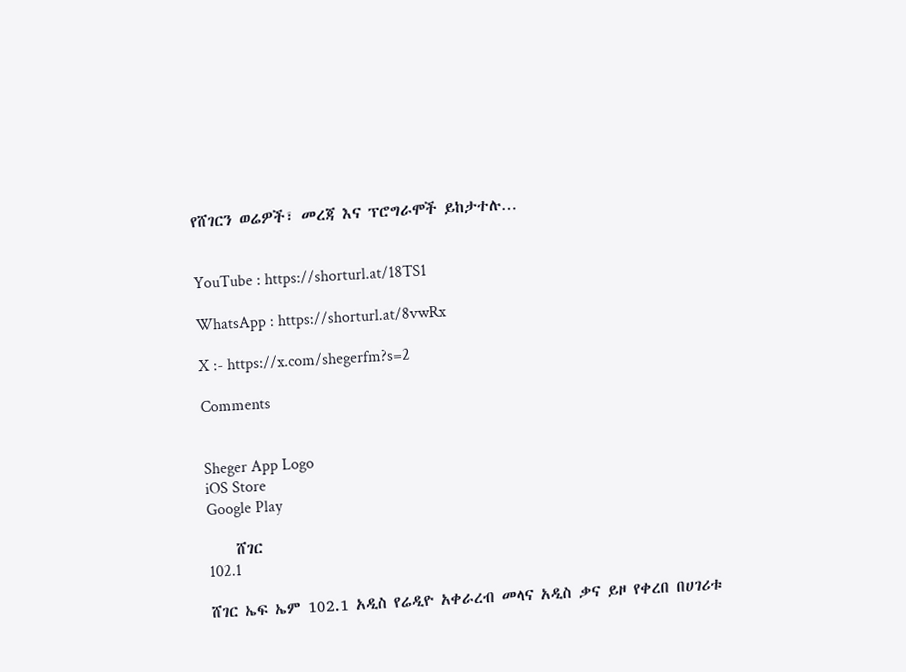የሸገርን ወሬዎች፣ መረጃ እና ፕሮግራሞች ይከታተሉ…


YouTube : https://shorturl.at/18TS1

WhatsApp : https://shorturl.at/8vwRx

X :- https://x.com/shegerfm?s=2

Comments


Sheger App Logo
iOS Store
Google Play

    ሸገር
102.1

ሸገር ኤፍ ኤም 102.1 አዲስ የሬዲዮ አቀራረብ መላና አዲስ ቃና ይዞ የቀረበ በሀገሪቱ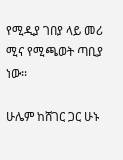የሚዲያ ገበያ ላይ መሪ ሚና የሚጫወት ጣቢያ ነው፡፡

ሁሌም ከሸገር ጋር ሁኑ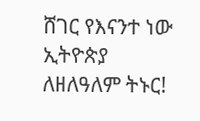ሸገር የእናንተ ነው
ኢትዮጵያ ለዘለዓለም ትኑር!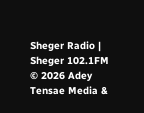Sheger Radio | Sheger 102.1FM  © 2026 Adey Tensae Media &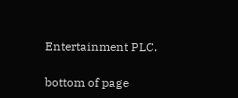Entertainment PLC.

bottom of page